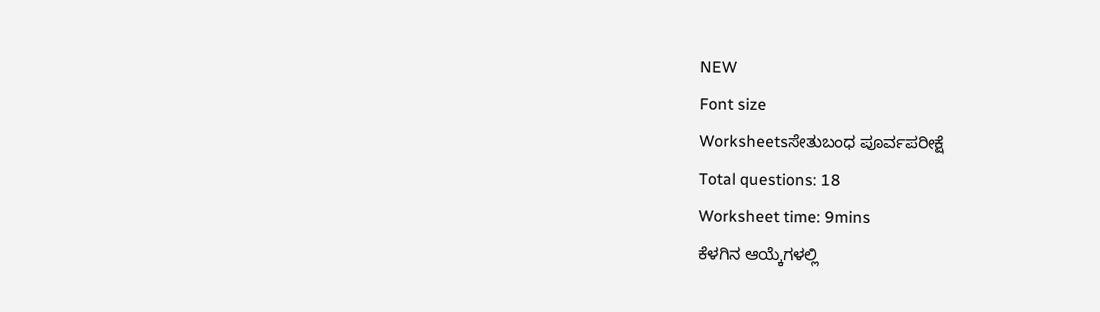NEW
Font size
Worksheetsಸೇತುಬಂಧ ಪೂರ್ವಪರೀಕ್ಷೆ
Total questions: 18
Worksheet time: 9mins
ಕೆಳಗಿನ ಆಯ್ಕೆಗಳಲ್ಲಿ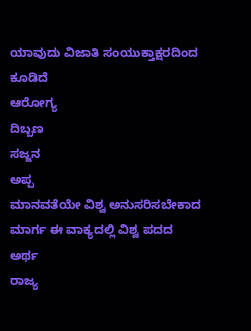ಯಾವುದು ವಿಜಾತಿ ಸಂಯುಕ್ತಾಕ್ಷರದಿಂದ ಕೂಡಿದೆ
ಆರೋಗ್ಯ
ದಿಬ್ಬಣ
ಸಜ್ಜನ
ಅಪ್ಪ
ಮಾನವತೆಯೇ ವಿಶ್ವ ಅನುಸರಿಸಬೇಕಾದ ಮಾರ್ಗ ಈ ವಾಕ್ಯದಲ್ಲಿ ವಿಶ್ವ ಪದದ ಅರ್ಥ
ರಾಜ್ಯ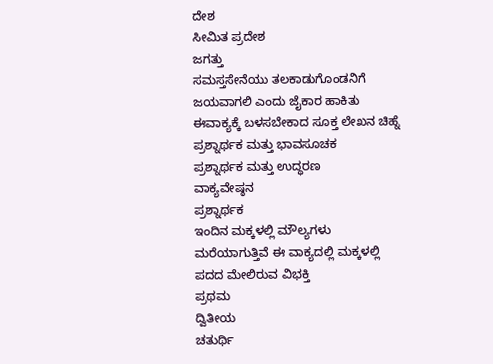ದೇಶ
ಸೀಮಿತ ಪ್ರದೇಶ
ಜಗತ್ತು
ಸಮಸ್ತಸೇನೆಯು ತಲಕಾಡುಗೊಂಡನಿಗೆ ಜಯವಾಗಲಿ ಎಂದು ಜೈಕಾರ ಹಾಕಿತು ಈವಾಕ್ಯಕ್ಕೆ ಬಳಸಬೇಕಾದ ಸೂಕ್ತ ಲೇಖನ ಚಿಹ್ನೆ
ಪ್ರಶ್ನಾರ್ಥಕ ಮತ್ತು ಭಾವಸೂಚಕ
ಪ್ರಶ್ನಾರ್ಥಕ ಮತ್ತು ಉದ್ಧರಣ
ವಾಕ್ಯವೇಷ್ಠನ
ಪ್ರಶ್ನಾರ್ಥಕ
ಇಂದಿನ ಮಕ್ಕಳಲ್ಲಿ ಮೌಲ್ಯಗಳು ಮರೆಯಾಗುತ್ತಿವೆ ಈ ವಾಕ್ಯದಲ್ಲಿ ಮಕ್ಕಳಲ್ಲಿ ಪದದ ಮೇಲಿರುವ ವಿಭಕ್ತಿ
ಪ್ರಥಮ
ದ್ವಿತೀಯ
ಚತುರ್ಥಿ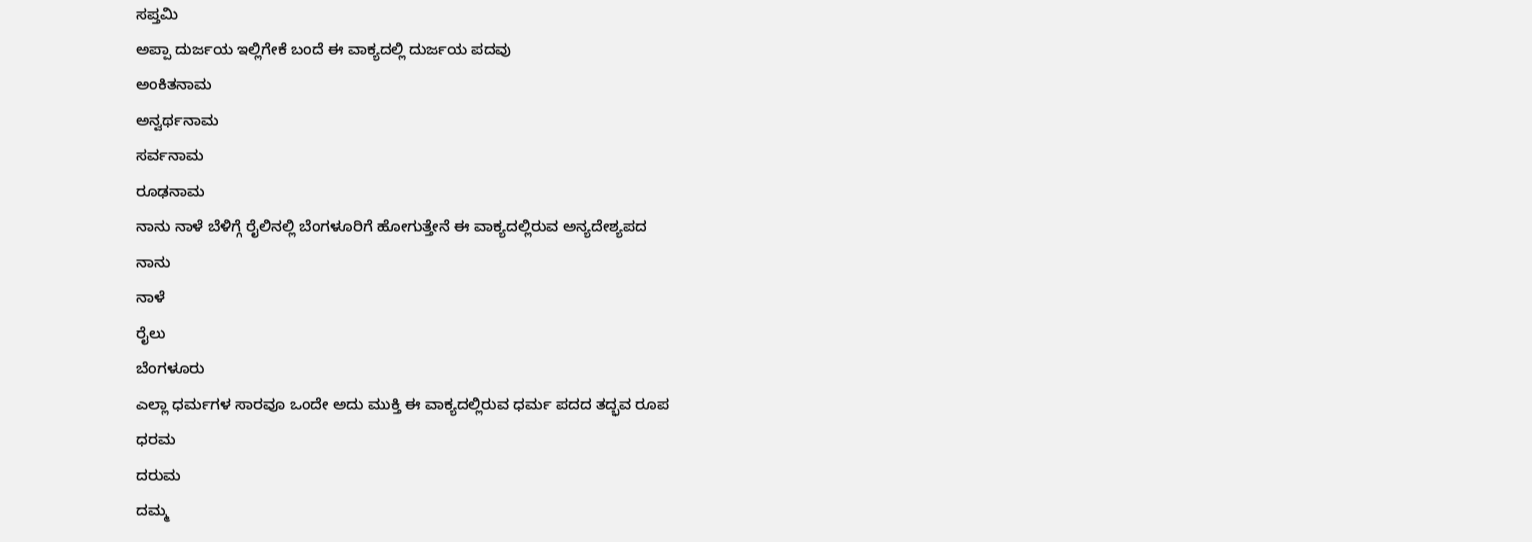ಸಪ್ತಮಿ
ಅಪ್ಪಾ ದುರ್ಜಯ ಇಲ್ಲಿಗೇಕೆ ಬಂದೆ ಈ ವಾಕ್ಯದಲ್ಲಿ ದುರ್ಜಯ ಪದವು
ಅಂಕಿತನಾಮ
ಅನ್ವರ್ಥನಾಮ
ಸರ್ವನಾಮ
ರೂಢನಾಮ
ನಾನು ನಾಳೆ ಬೆಳಿಗ್ಗೆ ರೈಲಿನಲ್ಲಿ ಬೆಂಗಳೂರಿಗೆ ಹೋಗುತ್ತೇನೆ ಈ ವಾಕ್ಯದಲ್ಲಿರುವ ಅನ್ಯದೇಶ್ಯಪದ
ನಾನು
ನಾಳೆ
ರೈಲು
ಬೆಂಗಳೂರು
ಎಲ್ಲಾ ಧರ್ಮಗಳ ಸಾರವೂ ಒಂದೇ ಅದು ಮುಕ್ತಿ ಈ ವಾಕ್ಯದಲ್ಲಿರುವ ಧರ್ಮ ಪದದ ತದ್ಭವ ರೂಪ
ಧರಮ
ದರುಮ
ದಮ್ಮ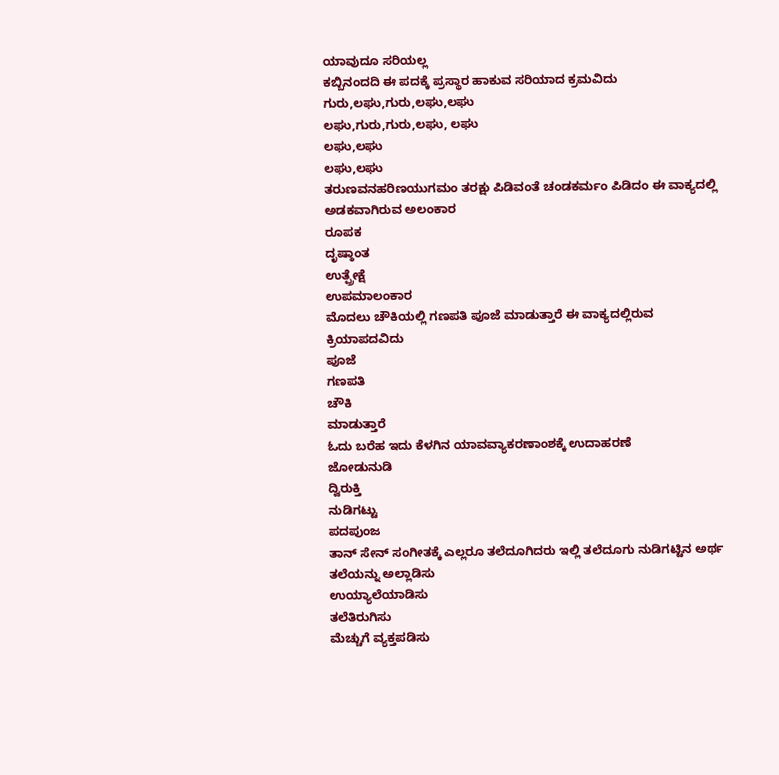ಯಾವುದೂ ಸರಿಯಲ್ಲ
ಕಬ್ಬಿನಂದದಿ ಈ ಪದಕ್ಕೆ ಪ್ರಸ್ಥಾರ ಹಾಕುವ ಸರಿಯಾದ ಕ್ರಮವಿದು
ಗುರು,ಲಘು,ಗುರು,ಲಘು,ಲಘು
ಲಘು,ಗುರು,ಗುರು,ಲಘು, ಲಘು
ಲಘು,ಲಘು
ಲಘು,ಲಘು
ತರುಣವನಹರಿಣಯುಗಮಂ ತರಕ್ಷು ಪಿಡಿವಂತೆ ಚಂಡಕರ್ಮಂ ಪಿಡಿದಂ ಈ ವಾಕ್ಯದಲ್ಲಿ ಅಡಕವಾಗಿರುವ ಅಲಂಕಾರ
ರೂಪಕ
ದೃಷ್ಠಾಂತ
ಉತ್ಪ್ರೇಕ್ಷೆ
ಉಪಮಾಲಂಕಾರ
ಮೊದಲು ಚೌಕಿಯಲ್ಲಿ ಗಣಪತಿ ಪೂಜೆ ಮಾಡುತ್ತಾರೆ ಈ ವಾಕ್ಯದಲ್ಲಿರುವ ಕ್ರಿಯಾಪದವಿದು
ಪೂಜೆ
ಗಣಪತಿ
ಚೌಕಿ
ಮಾಡುತ್ತಾರೆ
ಓದು ಬರೆಹ ಇದು ಕೆಳಗಿನ ಯಾವವ್ಯಾಕರಣಾಂಶಕ್ಕೆ ಉದಾಹರಣೆ
ಜೋಡುನುಡಿ
ದ್ವಿರುಕ್ತಿ
ನುಡಿಗಟ್ಟು
ಪದಪುಂಜ
ತಾನ್ ಸೇನ್ ಸಂಗೀತಕ್ಕೆ ಎಲ್ಲರೂ ತಲೆದೂಗಿದರು ಇಲ್ಲಿ ತಲೆದೂಗು ನುಡಿಗಟ್ಟಿನ ಅರ್ಥ
ತಲೆಯನ್ನು ಅಲ್ಲಾಡಿಸು
ಉಯ್ಯಾಲೆಯಾಡಿಸು
ತಲೆತಿರುಗಿಸು
ಮೆಚ್ಚುಗೆ ವ್ಯಕ್ತಪಡಿಸು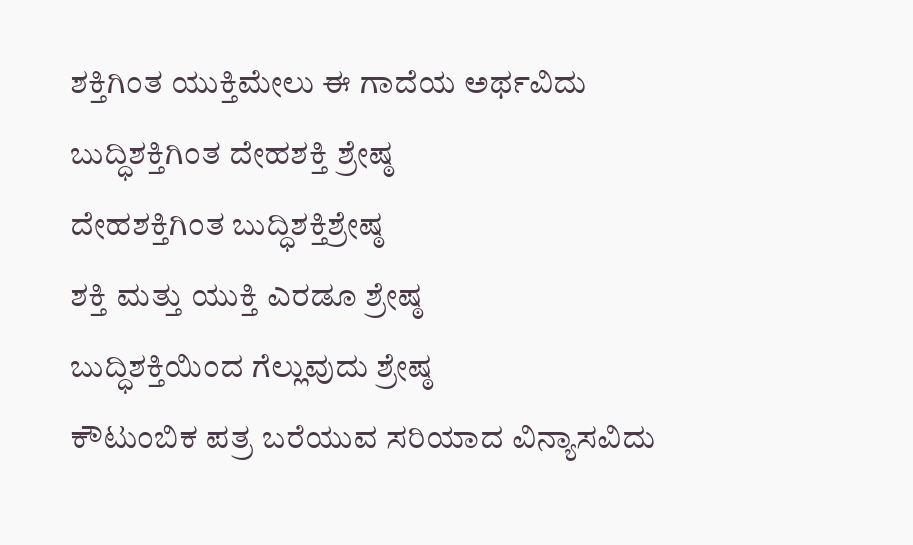ಶಕ್ತಿಗಿಂತ ಯುಕ್ತಿಮೇಲು ಈ ಗಾದೆಯ ಅರ್ಥವಿದು
ಬುದ್ಧಿಶಕ್ತಿಗಿಂತ ದೇಹಶಕ್ತಿ ಶ್ರೇಷ್ಠ
ದೇಹಶಕ್ತಿಗಿಂತ ಬುದ್ಧಿಶಕ್ತಿಶ್ರೇಷ್ಠ
ಶಕ್ತಿ ಮತ್ತು ಯುಕ್ತಿ ಎರಡೂ ಶ್ರೇಷ್ಠ
ಬುದ್ಧಿಶಕ್ತಿಯಿಂದ ಗೆಲ್ಲುವುದು ಶ್ರೇಷ್ಠ
ಕೌಟುಂಬಿಕ ಪತ್ರ ಬರೆಯುವ ಸರಿಯಾದ ವಿನ್ಯಾಸವಿದು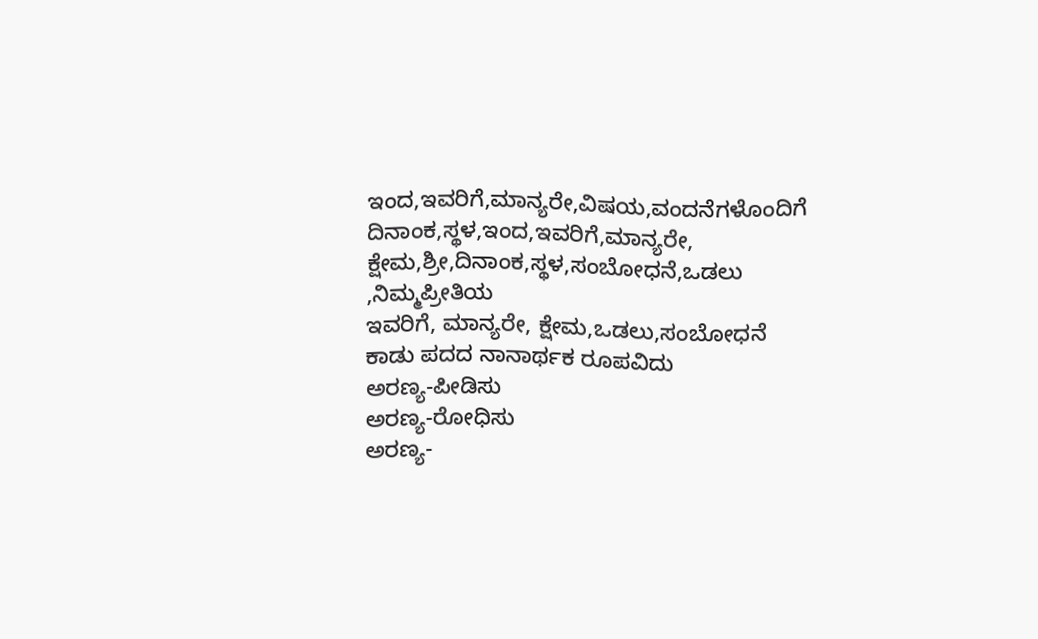ಇಂದ,ಇವರಿಗೆ,ಮಾನ್ಯರೇ,ವಿಷಯ,ವಂದನೆಗಳೊಂದಿಗೆ
ದಿನಾಂಕ,ಸ್ಥಳ,ಇಂದ,ಇವರಿಗೆ,ಮಾನ್ಯರೇ,
ಕ್ಷೇಮ,ಶ್ರೀ,ದಿನಾಂಕ,ಸ್ಥಳ,ಸಂಬೋಧನೆ,ಒಡಲು ,ನಿಮ್ಮಪ್ರೀತಿಯ
ಇವರಿಗೆ, ಮಾನ್ಯರೇ, ಕ್ಷೇಮ,ಒಡಲು,ಸಂಬೋಧನೆ
ಕಾಡು ಪದದ ನಾನಾರ್ಥಕ ರೂಪವಿದು
ಅರಣ್ಯ-ಪೀಡಿಸು
ಅರಣ್ಯ-ರೋಧಿಸು
ಅರಣ್ಯ-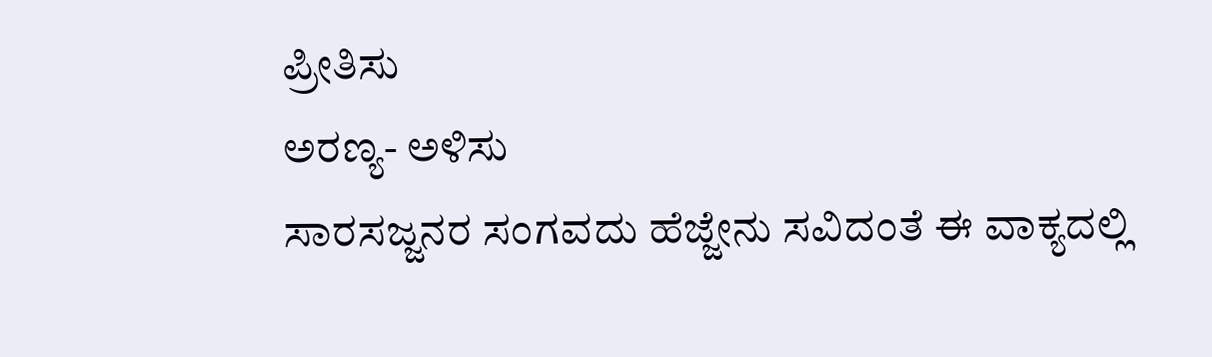ಪ್ರೀತಿಸು
ಅರಣ್ಯ- ಅಳಿಸು
ಸಾರಸಜ್ಜನರ ಸಂಗವದು ಹೆಜ್ಜೇನು ಸವಿದಂತೆ ಈ ವಾಕ್ಯದಲ್ಲಿ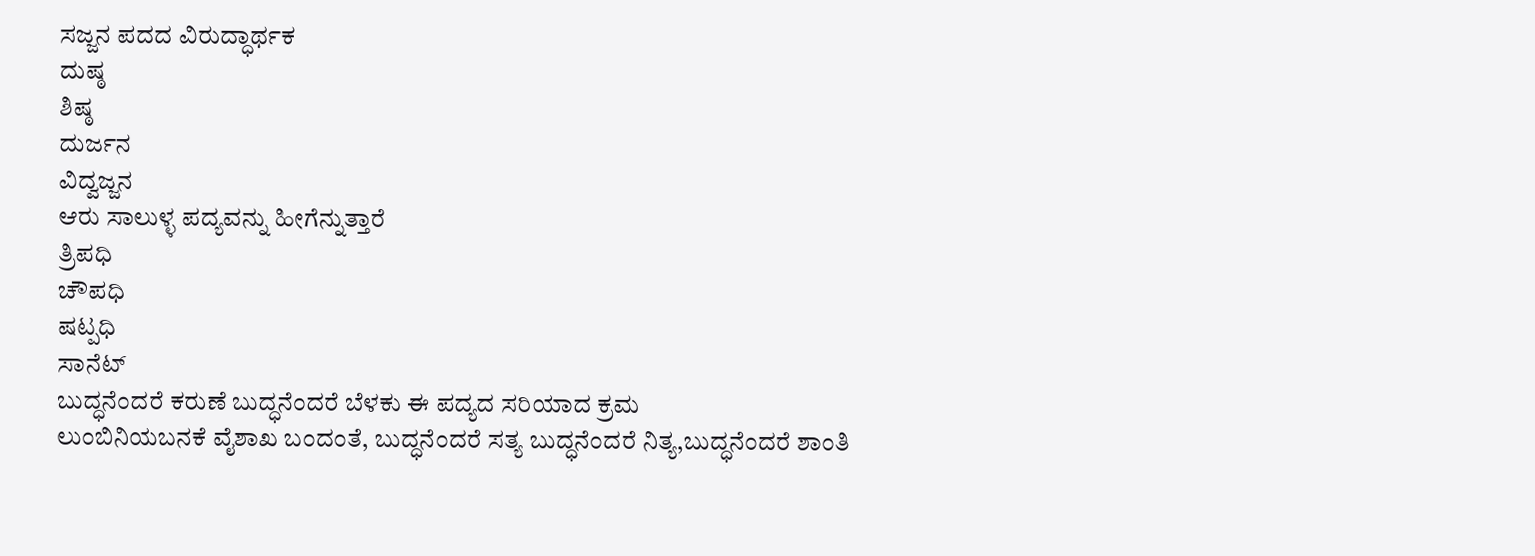ಸಜ್ಜನ ಪದದ ವಿರುದ್ಧಾರ್ಥಕ
ದುಷ್ಠ
ಶಿಷ್ಠ
ದುರ್ಜನ
ವಿದ್ವಜ್ಜನ
ಆರು ಸಾಲುಳ್ಳ ಪದ್ಯವನ್ನು ಹೀಗೆನ್ನುತ್ತಾರೆ
ತ್ರಿಪಧಿ
ಚೌಪಧಿ
ಷಟ್ಪಧಿ
ಸಾನೆಟ್
ಬುದ್ಧನೆಂದರೆ ಕರುಣೆ ಬುದ್ಧನೆಂದರೆ ಬೆಳಕು ಈ ಪದ್ಯದ ಸರಿಯಾದ ಕ್ರಮ
ಲುಂಬಿನಿಯಬನಕೆ ವೈಶಾಖ ಬಂದಂತೆ, ಬುದ್ಧನೆಂದರೆ ಸತ್ಯ ಬುದ್ಧನೆಂದರೆ ನಿತ್ಯ,ಬುದ್ಧನೆಂದರೆ ಶಾಂತಿ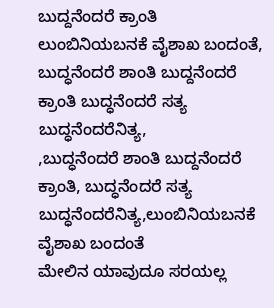ಬುದ್ದನೆಂದರೆ ಕ್ರಾಂತಿ
ಲುಂಬಿನಿಯಬನಕೆ ವೈಶಾಖ ಬಂದಂತೆ, ಬುದ್ಧನೆಂದರೆ ಶಾಂತಿ ಬುದ್ದನೆಂದರೆ ಕ್ರಾಂತಿ ಬುದ್ಧನೆಂದರೆ ಸತ್ಯ ಬುದ್ಧನೆಂದರೆನಿತ್ಯ,
,ಬುದ್ಧನೆಂದರೆ ಶಾಂತಿ ಬುದ್ದನೆಂದರೆ ಕ್ರಾಂತಿ, ಬುದ್ಧನೆಂದರೆ ಸತ್ಯ ಬುದ್ಧನೆಂದರೆನಿತ್ಯ,ಲುಂಬಿನಿಯಬನಕೆ ವೈಶಾಖ ಬಂದಂತೆ
ಮೇಲಿನ ಯಾವುದೂ ಸರಯಲ್ಲ